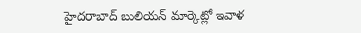హైదరాబాద్ బులియన్ మార్కెట్లో ఇవాళ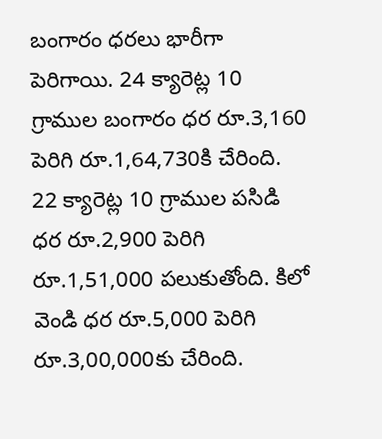బంగారం ధరలు భారీగా పెరిగాయి. 24 క్యారెట్ల 10 గ్రాముల బంగారం ధర రూ.3,160 పెరిగి రూ.1,64,730కి చేరింది. 22 క్యారెట్ల 10 గ్రాముల పసిడి ధర రూ.2,900 పెరిగి రూ.1,51,000 పలుకుతోంది. కిలో వెండి ధర రూ.5,000 పెరిగి రూ.3,00,000కు చేరింది.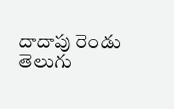దాదాపు రెండు తెలుగు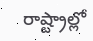రాష్ట్రాల్లో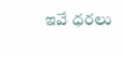ఇవే ధరలు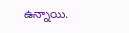ఉన్నాయి.